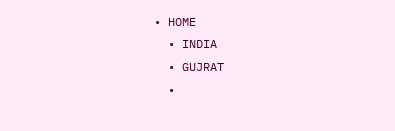• HOME
  • INDIA
  • GUJRAT
  •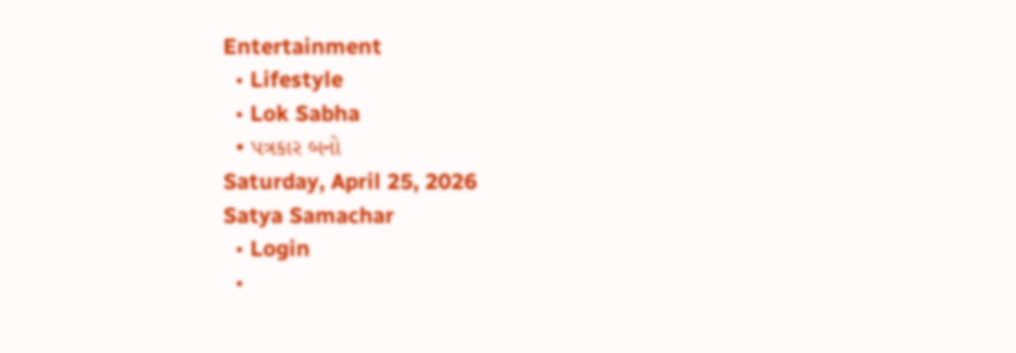Entertainment
  • Lifestyle
  • Lok Sabha
  • પત્રકાર બનો
Saturday, April 25, 2026
Satya Samachar
  • Login
  •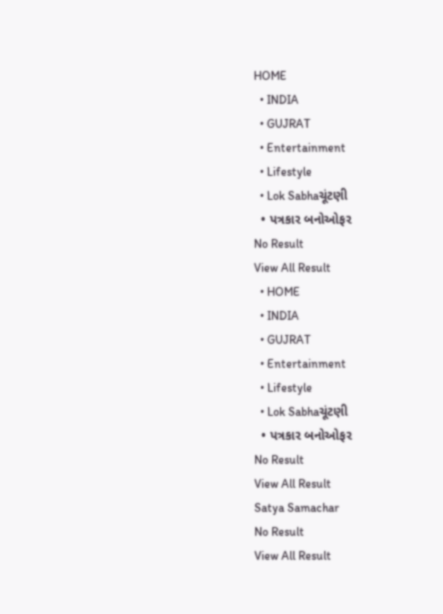HOME
  • INDIA
  • GUJRAT
  • Entertainment
  • Lifestyle
  • Lok Sabhaચૂંટણી
  • પત્રકાર બનોઓફર
No Result
View All Result
  • HOME
  • INDIA
  • GUJRAT
  • Entertainment
  • Lifestyle
  • Lok Sabhaચૂંટણી
  • પત્રકાર બનોઓફર
No Result
View All Result
Satya Samachar
No Result
View All Result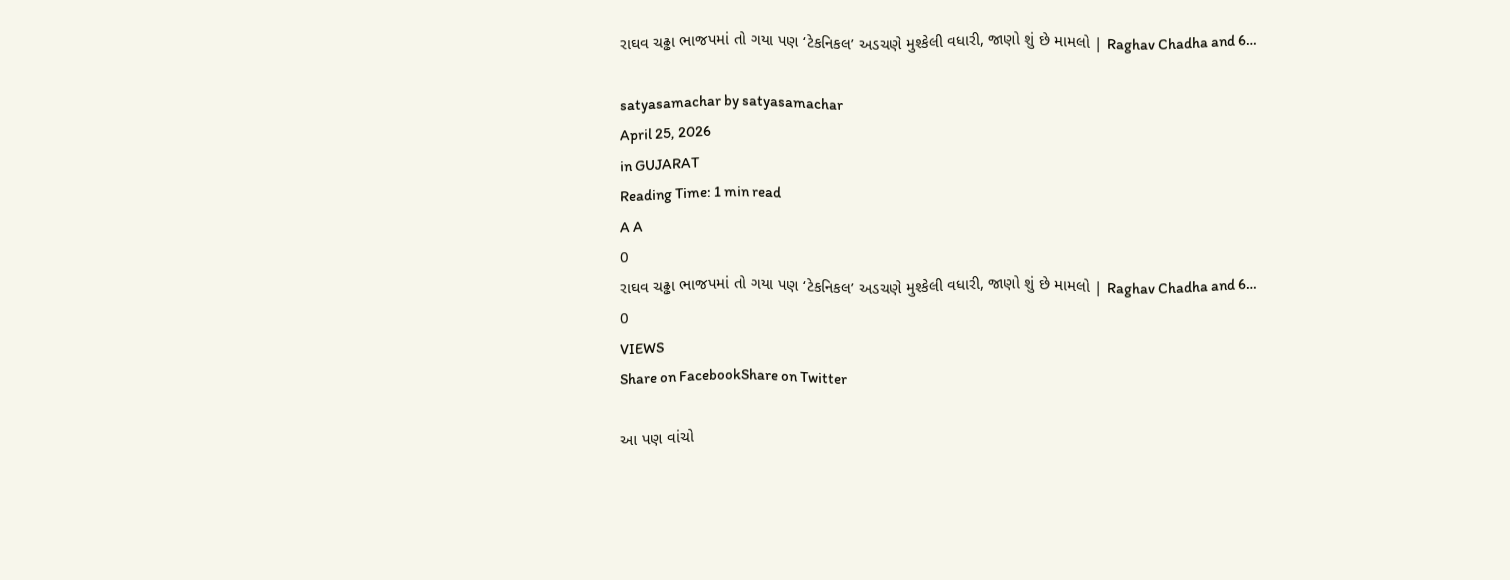રાઘવ ચઢ્ઢા ભાજપમાં તો ગયા પણ ‘ટેકનિકલ’ અડચણે મુશ્કેલી વધારી, જાણો શું છે મામલો | Raghav Chadha and 6…

satyasamachar by satyasamachar
April 25, 2026
in GUJARAT
Reading Time: 1 min read
A A
0
રાઘવ ચઢ્ઢા ભાજપમાં તો ગયા પણ ‘ટેકનિકલ’ અડચણે મુશ્કેલી વધારી, જાણો શું છે મામલો | Raghav Chadha and 6…
0
VIEWS
Share on FacebookShare on Twitter

આ પણ વાંચો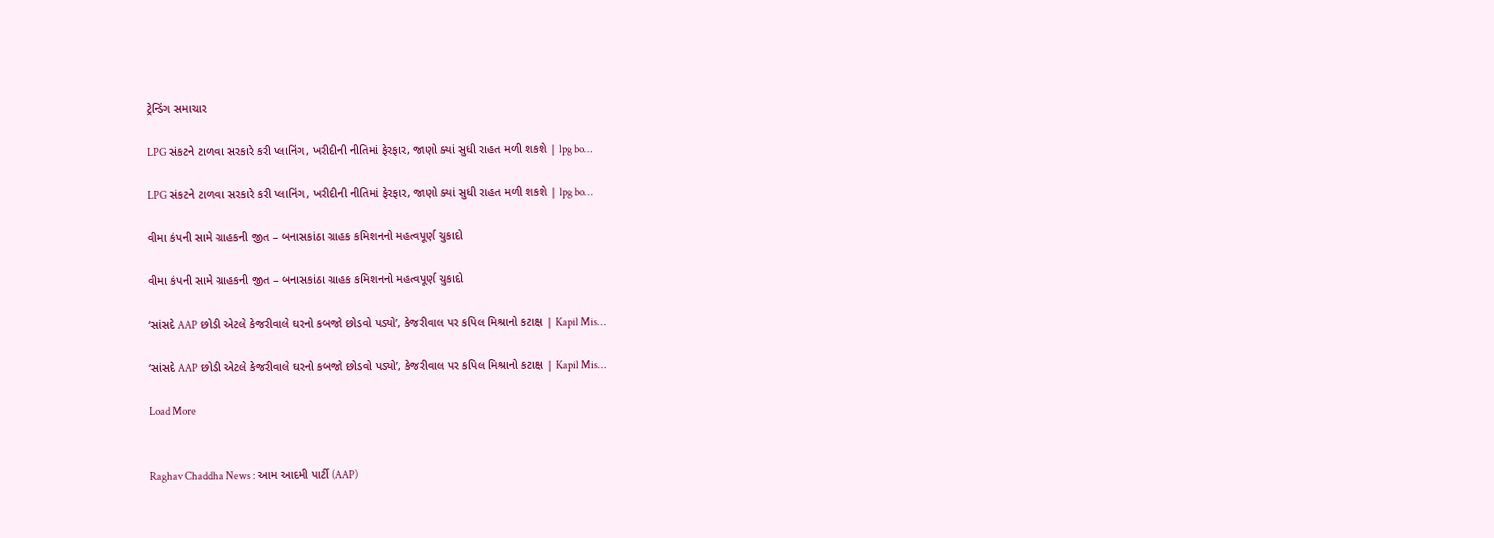ટ્રેન્ડિંગ સમાચાર

LPG સંકટને ટાળવા સરકારે કરી પ્લાનિંગ, ખરીદીની નીતિમાં ફેરફાર, જાણો ક્યાં સુધી રાહત મળી શકશે | lpg bo…

LPG સંકટને ટાળવા સરકારે કરી પ્લાનિંગ, ખરીદીની નીતિમાં ફેરફાર, જાણો ક્યાં સુધી રાહત મળી શકશે | lpg bo…

વીમા કંપની સામે ગ્રાહકની જીત – બનાસકાંઠા ગ્રાહક કમિશનનો મહત્વપૂર્ણ ચુકાદો

વીમા કંપની સામે ગ્રાહકની જીત – બનાસકાંઠા ગ્રાહક કમિશનનો મહત્વપૂર્ણ ચુકાદો

‘સાંસદે AAP છોડી એટલે કેજરીવાલે ઘરનો કબજો છોડવો પડ્યો’, કેજરીવાલ પર કપિલ મિશ્રાનો કટાક્ષ | Kapil Mis…

‘સાંસદે AAP છોડી એટલે કેજરીવાલે ઘરનો કબજો છોડવો પડ્યો’, કેજરીવાલ પર કપિલ મિશ્રાનો કટાક્ષ | Kapil Mis…

Load More


Raghav Chaddha News : આમ આદમી પાર્ટી (AAP)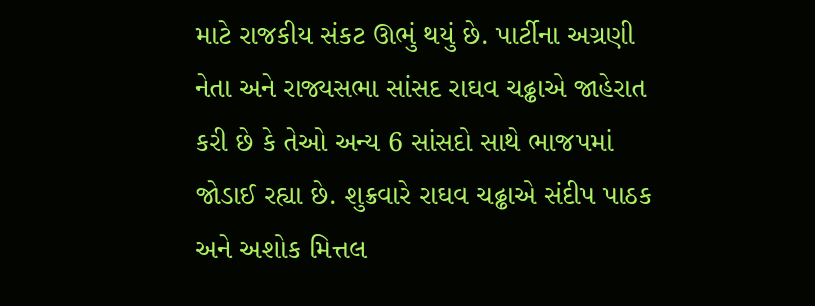માટે રાજકીય સંકટ ઊભું થયું છે. પાર્ટીના અગ્રણી નેતા અને રાજ્યસભા સાંસદ રાઘવ ચઢ્ઢાએ જાહેરાત કરી છે કે તેઓ અન્ય 6 સાંસદો સાથે ભાજપમાં જોડાઈ રહ્યા છે. શુક્રવારે રાઘવ ચઢ્ઢાએ સંદીપ પાઠક અને અશોક મિત્તલ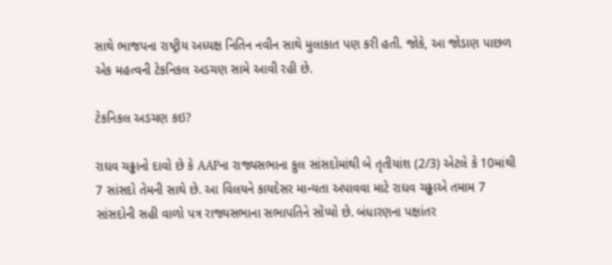સાથે ભાજપના રાષ્ટ્રીય અધ્યક્ષ નિતિન નવીન સાથે મુલાકાત પણ કરી હતી. જોકે, આ જોડાણ પાછળ એક મહત્વની ટેકનિકલ અડચણ સામે આવી રહી છે.

ટેકનિકલ અડચણ કઇ?

રાઘવ ચઢ્ઢાનો દાવો છે કે AAPના રાજ્યસભાના કુલ સાંસદોમાંથી બે તૃતીયાંશ (2/3) એટલે કે 10માંથી 7 સાંસદો તેમની સાથે છે. આ વિલયને કાયદેસર માન્યતા અપાવવા માટે રાઘવ ચઢ્ઢાએ તમામ 7 સાંસદોની સહી વાળો પત્ર રાજ્યસભાના સભાપતિને સોંપ્યો છે. બંધારણના પક્ષાંતર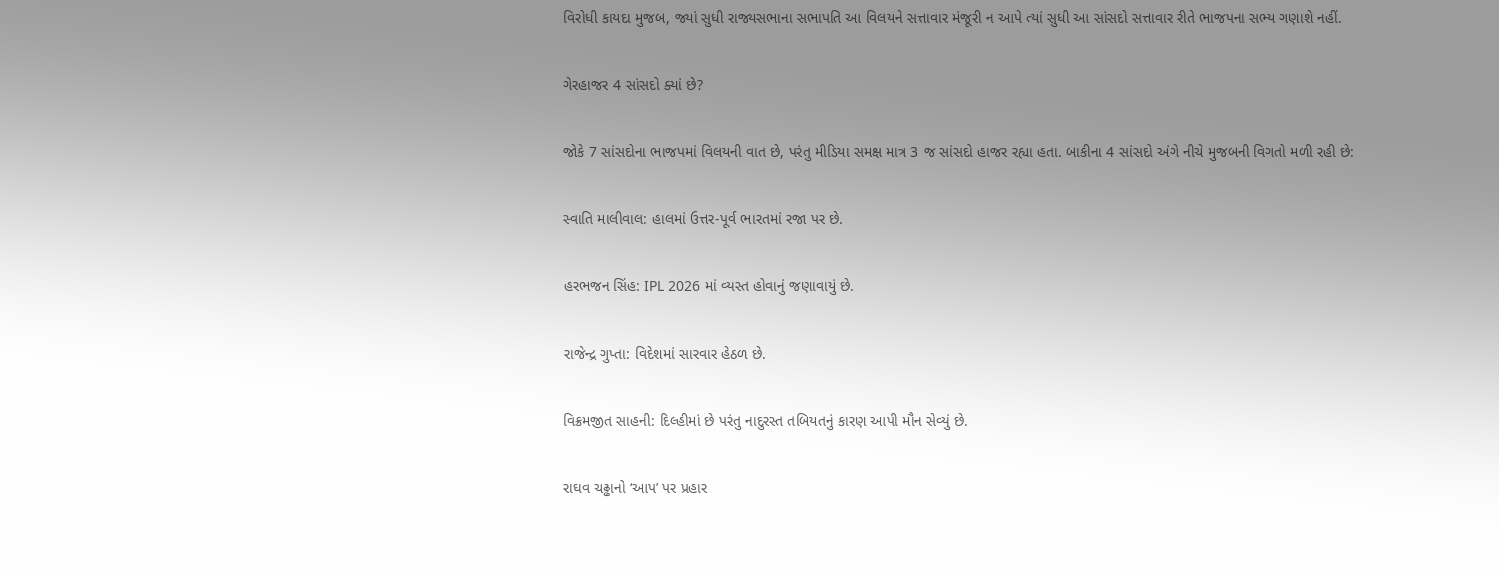વિરોધી કાયદા મુજબ, જ્યાં સુધી રાજ્યસભાના સભાપતિ આ વિલયને સત્તાવાર મંજૂરી ન આપે ત્યાં સુધી આ સાંસદો સત્તાવાર રીતે ભાજપના સભ્ય ગણાશે નહીં.

ગેરહાજર 4 સાંસદો ક્યાં છે?

જોકે 7 સાંસદોના ભાજપમાં વિલયની વાત છે, પરંતુ મીડિયા સમક્ષ માત્ર 3 જ સાંસદો હાજર રહ્યા હતા. બાકીના 4 સાંસદો અંગે નીચે મુજબની વિગતો મળી રહી છે:

સ્વાતિ માલીવાલ: હાલમાં ઉત્તર-પૂર્વ ભારતમાં રજા પર છે.

હરભજન સિંહ: IPL 2026 માં વ્યસ્ત હોવાનું જણાવાયું છે.

રાજેન્દ્ર ગુપ્તા: વિદેશમાં સારવાર હેઠળ છે.

વિક્રમજીત સાહની: દિલ્હીમાં છે પરંતુ નાદુરસ્ત તબિયતનું કારણ આપી મૌન સેવ્યું છે.

રાઘવ ચઢ્ઢાનો ‘આપ’ પર પ્રહાર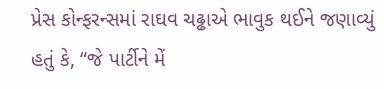પ્રેસ કોન્ફરન્સમાં રાઘવ ચઢ્ઢાએ ભાવુક થઈને જણાવ્યું હતું કે, “જે પાર્ટીને મેં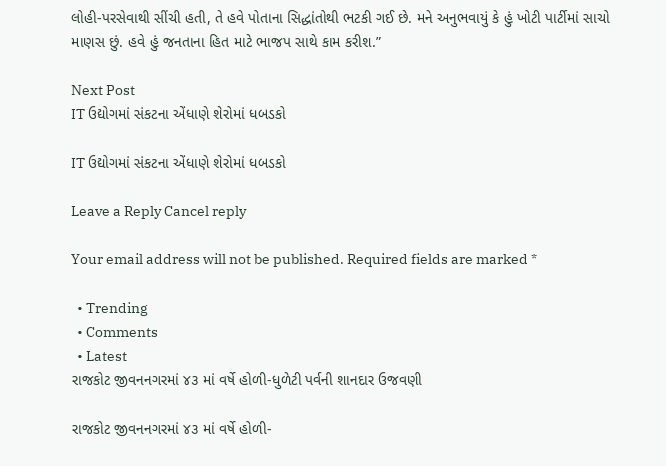લોહી-પરસેવાથી સીંચી હતી, તે હવે પોતાના સિદ્ધાંતોથી ભટકી ગઈ છે. મને અનુભવાયું કે હું ખોટી પાર્ટીમાં સાચો માણસ છું. હવે હું જનતાના હિત માટે ભાજપ સાથે કામ કરીશ.”

Next Post
IT ઉદ્યોગમાં સંકટના એંધાણે શેરોમાં ધબડકો

IT ઉદ્યોગમાં સંકટના એંધાણે શેરોમાં ધબડકો

Leave a Reply Cancel reply

Your email address will not be published. Required fields are marked *

  • Trending
  • Comments
  • Latest
રાજકોટ જીવનનગરમાં ૪૩ માં વર્ષે હોળી-ધુળેટી પર્વની શાનદાર ઉજવણી

રાજકોટ જીવનનગરમાં ૪૩ માં વર્ષે હોળી-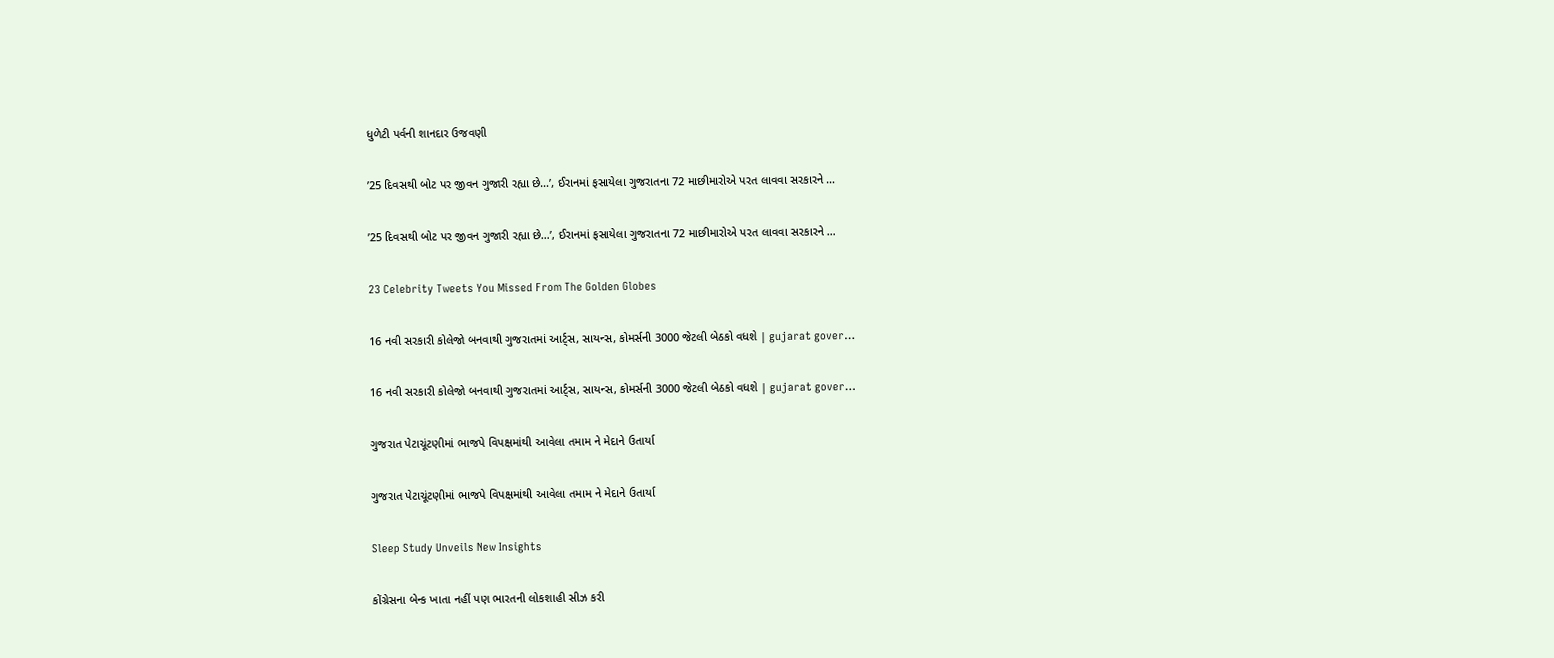ધુળેટી પર્વની શાનદાર ઉજવણી

’25 દિવસથી બોટ પર જીવન ગુજારી રહ્યા છે…’, ઈરાનમાં ફસાયેલા ગુજરાતના 72 માછીમારોએ પરત લાવવા સરકારને …

’25 દિવસથી બોટ પર જીવન ગુજારી રહ્યા છે…’, ઈરાનમાં ફસાયેલા ગુજરાતના 72 માછીમારોએ પરત લાવવા સરકારને …

23 Celebrity Tweets You Missed From The Golden Globes

16 નવી સરકારી કોલેજો બનવાથી ગુજરાતમાં આર્ટ્સ, સાયન્સ, કોમર્સની 3000 જેટલી બેઠકો વધશે | gujarat gover…

16 નવી સરકારી કોલેજો બનવાથી ગુજરાતમાં આર્ટ્સ, સાયન્સ, કોમર્સની 3000 જેટલી બેઠકો વધશે | gujarat gover…

ગુજરાત પેટાચૂંટણીમાં ભાજપે વિપક્ષમાંથી આવેલા તમામ ને મેદાને ઉતાર્યા

ગુજરાત પેટાચૂંટણીમાં ભાજપે વિપક્ષમાંથી આવેલા તમામ ને મેદાને ઉતાર્યા

Sleep Study Unveils New Insights

કોંગ્રેસના બેન્ક ખાતા નહીં પણ ભારતની લોકશાહી સીઝ કરી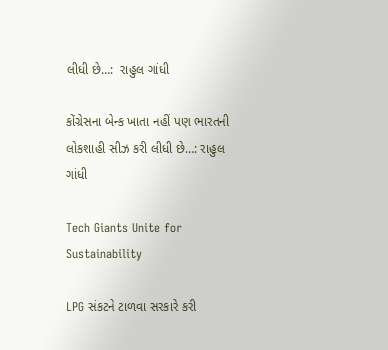લીધી છે…:  રાહુલ ગાંધી

કોંગ્રેસના બેન્ક ખાતા નહીં પણ ભારતની લોકશાહી સીઝ કરી લીધી છે…: રાહુલ ગાંધી

Tech Giants Unite for Sustainability

LPG સંકટને ટાળવા સરકારે કરી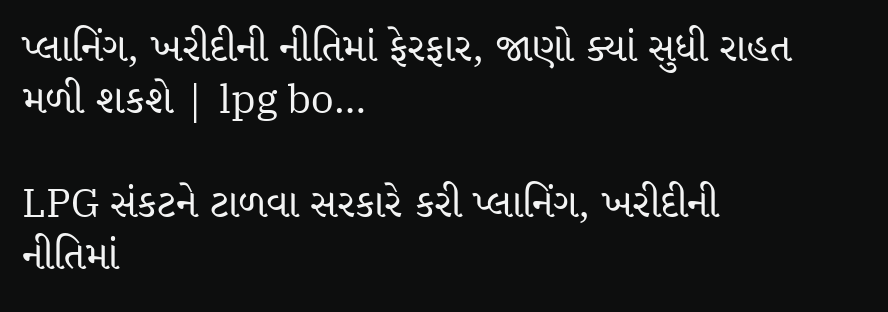પ્લાનિંગ, ખરીદીની નીતિમાં ફેરફાર, જાણો ક્યાં સુધી રાહત મળી શકશે | lpg bo…

LPG સંકટને ટાળવા સરકારે કરી પ્લાનિંગ, ખરીદીની નીતિમાં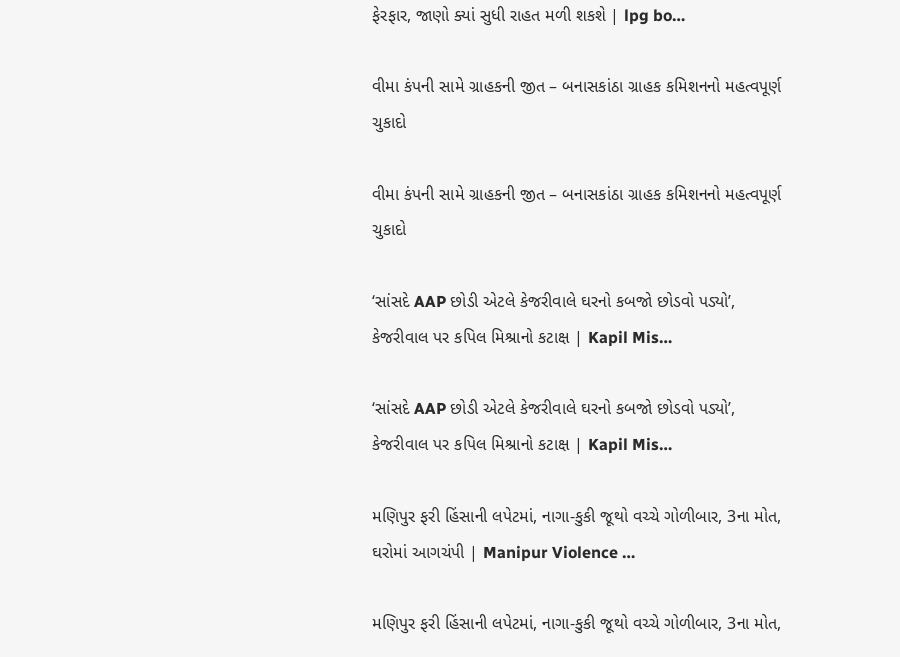ફેરફાર, જાણો ક્યાં સુધી રાહત મળી શકશે | lpg bo…

વીમા કંપની સામે ગ્રાહકની જીત – બનાસકાંઠા ગ્રાહક કમિશનનો મહત્વપૂર્ણ ચુકાદો

વીમા કંપની સામે ગ્રાહકની જીત – બનાસકાંઠા ગ્રાહક કમિશનનો મહત્વપૂર્ણ ચુકાદો

‘સાંસદે AAP છોડી એટલે કેજરીવાલે ઘરનો કબજો છોડવો પડ્યો’, કેજરીવાલ પર કપિલ મિશ્રાનો કટાક્ષ | Kapil Mis…

‘સાંસદે AAP છોડી એટલે કેજરીવાલે ઘરનો કબજો છોડવો પડ્યો’, કેજરીવાલ પર કપિલ મિશ્રાનો કટાક્ષ | Kapil Mis…

મણિપુર ફરી હિંસાની લપેટમાં, નાગા-કુકી જૂથો વચ્ચે ગોળીબાર, 3ના મોત, ઘરોમાં આગચંપી | Manipur Violence …

મણિપુર ફરી હિંસાની લપેટમાં, નાગા-કુકી જૂથો વચ્ચે ગોળીબાર, 3ના મોત,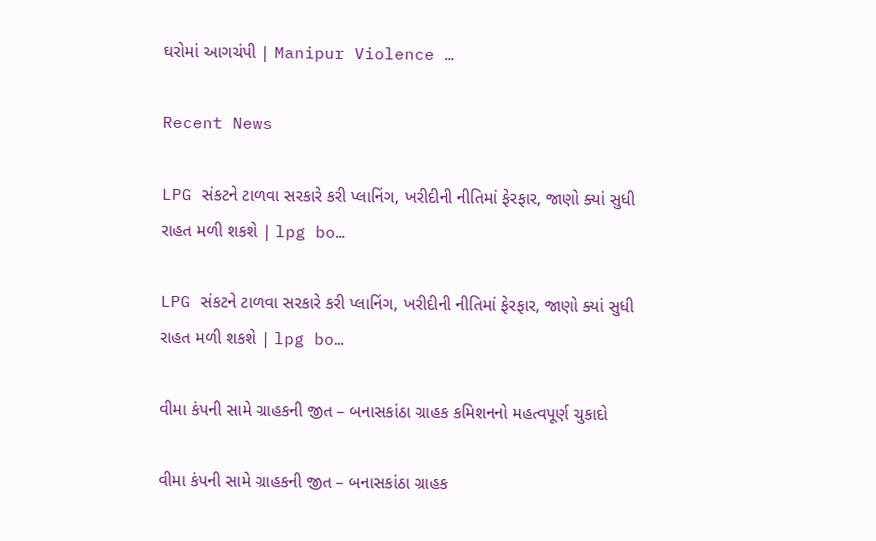ઘરોમાં આગચંપી | Manipur Violence …

Recent News

LPG સંકટને ટાળવા સરકારે કરી પ્લાનિંગ, ખરીદીની નીતિમાં ફેરફાર, જાણો ક્યાં સુધી રાહત મળી શકશે | lpg bo…

LPG સંકટને ટાળવા સરકારે કરી પ્લાનિંગ, ખરીદીની નીતિમાં ફેરફાર, જાણો ક્યાં સુધી રાહત મળી શકશે | lpg bo…

વીમા કંપની સામે ગ્રાહકની જીત – બનાસકાંઠા ગ્રાહક કમિશનનો મહત્વપૂર્ણ ચુકાદો

વીમા કંપની સામે ગ્રાહકની જીત – બનાસકાંઠા ગ્રાહક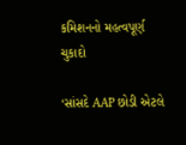કમિશનનો મહત્વપૂર્ણ ચુકાદો

‘સાંસદે AAP છોડી એટલે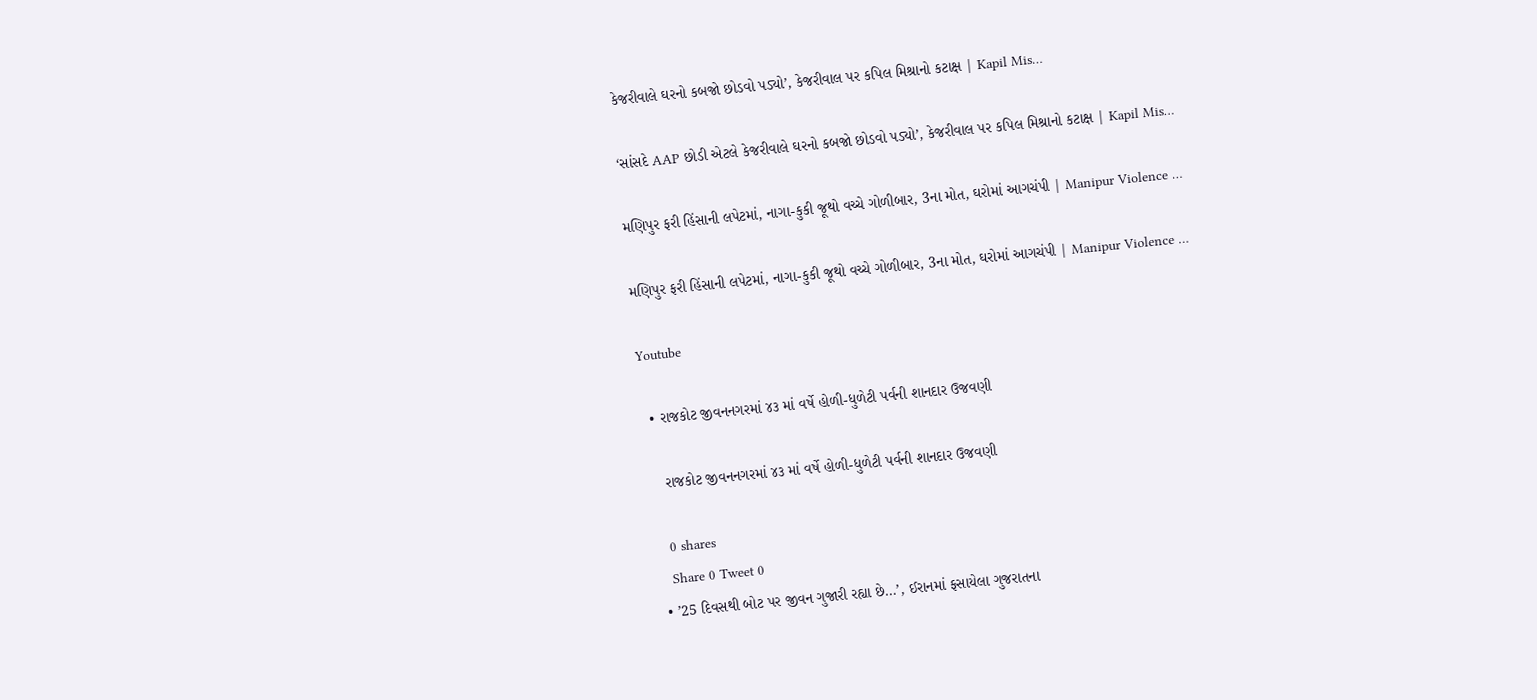કેજરીવાલે ઘરનો કબજો છોડવો પડ્યો’, કેજરીવાલ પર કપિલ મિશ્રાનો કટાક્ષ | Kapil Mis…

‘સાંસદે AAP છોડી એટલે કેજરીવાલે ઘરનો કબજો છોડવો પડ્યો’, કેજરીવાલ પર કપિલ મિશ્રાનો કટાક્ષ | Kapil Mis…

મણિપુર ફરી હિંસાની લપેટમાં, નાગા-કુકી જૂથો વચ્ચે ગોળીબાર, 3ના મોત, ઘરોમાં આગચંપી | Manipur Violence …

મણિપુર ફરી હિંસાની લપેટમાં, નાગા-કુકી જૂથો વચ્ચે ગોળીબાર, 3ના મોત, ઘરોમાં આગચંપી | Manipur Violence …

Youtube

  • રાજકોટ જીવનનગરમાં ૪૩ માં વર્ષે હોળી-ધુળેટી પર્વની શાનદાર ઉજવણી

    રાજકોટ જીવનનગરમાં ૪૩ માં વર્ષે હોળી-ધુળેટી પર્વની શાનદાર ઉજવણી

    0 shares
    Share 0 Tweet 0
  • ’25 દિવસથી બોટ પર જીવન ગુજારી રહ્યા છે…’, ઈરાનમાં ફસાયેલા ગુજરાતના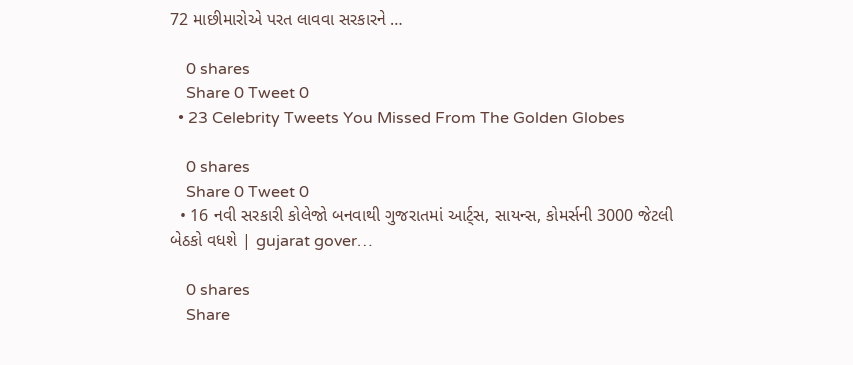72 માછીમારોએ પરત લાવવા સરકારને …

    0 shares
    Share 0 Tweet 0
  • 23 Celebrity Tweets You Missed From The Golden Globes

    0 shares
    Share 0 Tweet 0
  • 16 નવી સરકારી કોલેજો બનવાથી ગુજરાતમાં આર્ટ્સ, સાયન્સ, કોમર્સની 3000 જેટલી બેઠકો વધશે | gujarat gover…

    0 shares
    Share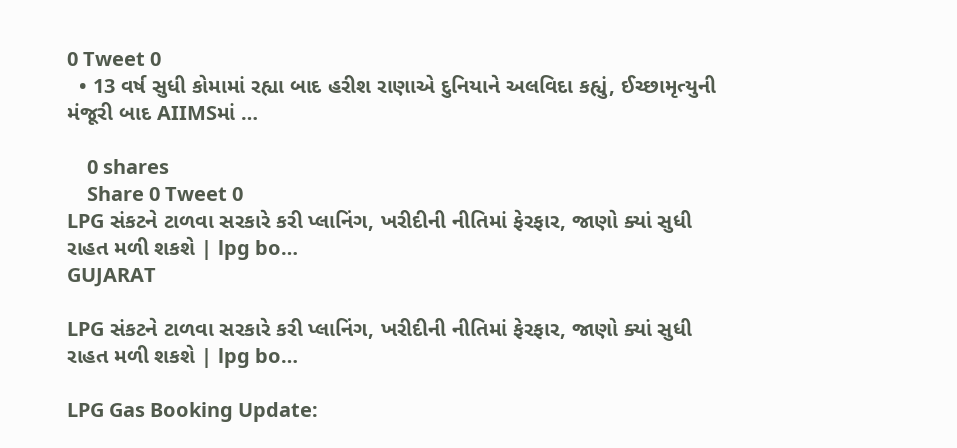0 Tweet 0
  • 13 વર્ષ સુધી કોમામાં રહ્યા બાદ હરીશ રાણાએ દુનિયાને અલવિદા કહ્યું, ઈચ્છામૃત્યુની મંજૂરી બાદ AIIMSમાં …

    0 shares
    Share 0 Tweet 0
LPG સંકટને ટાળવા સરકારે કરી પ્લાનિંગ, ખરીદીની નીતિમાં ફેરફાર, જાણો ક્યાં સુધી રાહત મળી શકશે | lpg bo…
GUJARAT

LPG સંકટને ટાળવા સરકારે કરી પ્લાનિંગ, ખરીદીની નીતિમાં ફેરફાર, જાણો ક્યાં સુધી રાહત મળી શકશે | lpg bo…

LPG Gas Booking Update: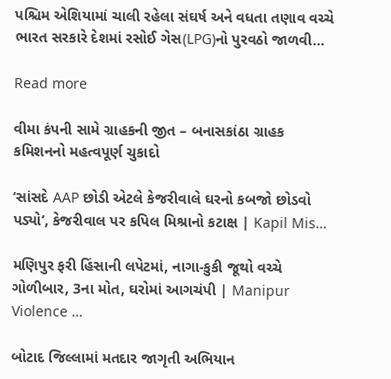પશ્ચિમ એશિયામાં ચાલી રહેલા સંઘર્ષ અને વધતા તણાવ વચ્ચે ભારત સરકારે દેશમાં રસોઈ ગેસ(LPG)નો પુરવઠો જાળવી...

Read more

વીમા કંપની સામે ગ્રાહકની જીત – બનાસકાંઠા ગ્રાહક કમિશનનો મહત્વપૂર્ણ ચુકાદો

‘સાંસદે AAP છોડી એટલે કેજરીવાલે ઘરનો કબજો છોડવો પડ્યો’, કેજરીવાલ પર કપિલ મિશ્રાનો કટાક્ષ | Kapil Mis…

મણિપુર ફરી હિંસાની લપેટમાં, નાગા-કુકી જૂથો વચ્ચે ગોળીબાર, 3ના મોત, ઘરોમાં આગચંપી | Manipur Violence …

બોટાદ જિલ્લામાં મતદાર જાગૃતી અભિયાન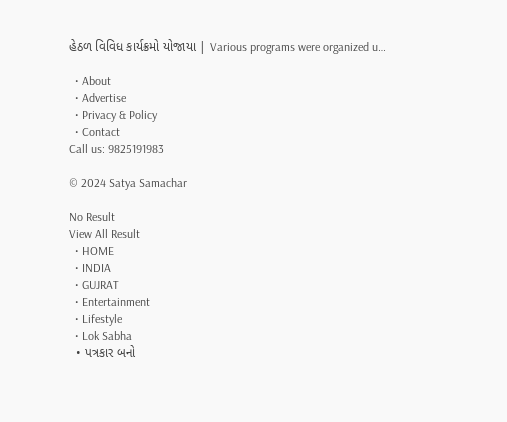હેઠળ વિવિધ કાર્યક્રમો યોજાયા | Various programs were organized u…

  • About
  • Advertise
  • Privacy & Policy
  • Contact
Call us: 9825191983

© 2024 Satya Samachar

No Result
View All Result
  • HOME
  • INDIA
  • GUJRAT
  • Entertainment
  • Lifestyle
  • Lok Sabha
  • પત્રકાર બનો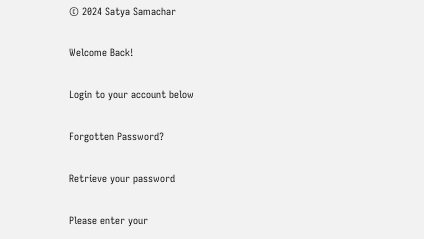© 2024 Satya Samachar

Welcome Back!

Login to your account below

Forgotten Password?

Retrieve your password

Please enter your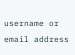username or email address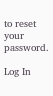to reset your password.

Log In